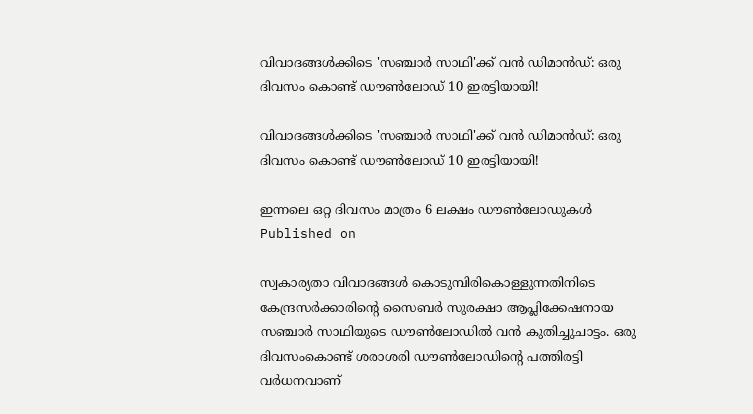വിവാദങ്ങള്‍ക്കിടെ 'സഞ്ചാര്‍ സാഥി'ക്ക് വന്‍ ഡിമാന്‍ഡ്: ഒരു ദിവസം കൊണ്ട് ഡൗണ്‍ലോഡ് 10 ഇരട്ടിയായി!

വിവാദങ്ങള്‍ക്കിടെ 'സഞ്ചാര്‍ സാഥി'ക്ക് വന്‍ ഡിമാന്‍ഡ്: ഒരു ദിവസം കൊണ്ട് ഡൗണ്‍ലോഡ് 10 ഇരട്ടിയായി!

ഇന്നലെ ഒറ്റ ദിവസം മാത്രം 6 ലക്ഷം ഡൗണ്‍ലോഡുകള്‍
Published on

സ്വകാര്യതാ വിവാദങ്ങള്‍ കൊടുമ്പിരികൊള്ളുന്നതിനിടെ കേന്ദ്രസര്‍ക്കാരിന്റെ സൈബര്‍ സുരക്ഷാ ആപ്ലിക്കേഷനായ സഞ്ചാര്‍ സാഥിയുടെ ഡൗണ്‍ലോഡില്‍ വന്‍ കുതിച്ചുചാട്ടം. ഒരു ദിവസംകൊണ്ട് ശരാശരി ഡൗണ്‍ലോഡിന്റെ പത്തിരട്ടി വര്‍ധനവാണ്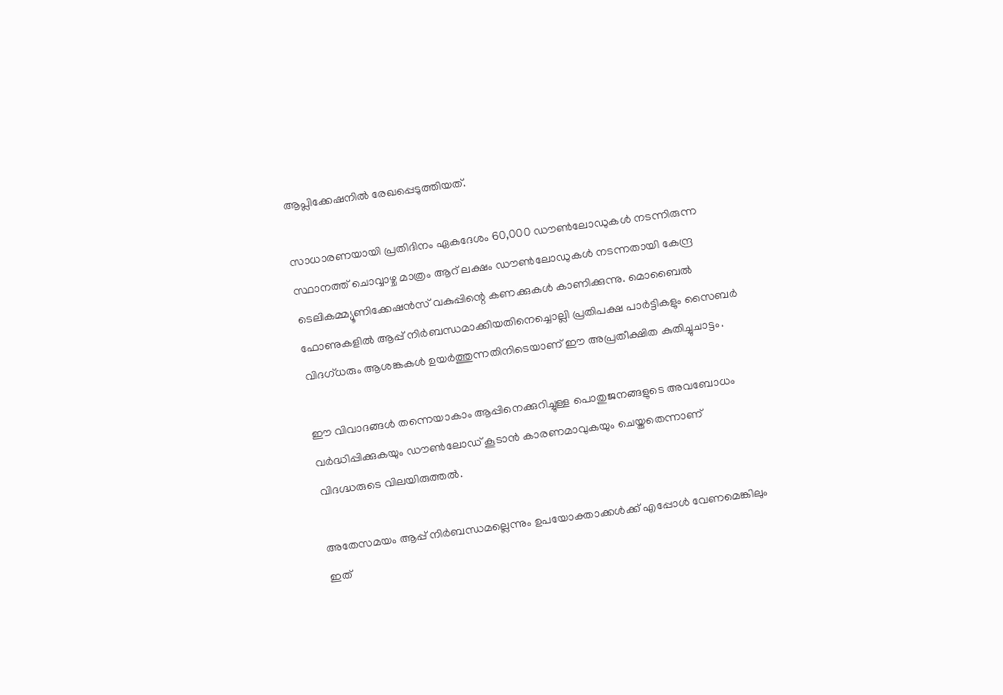ആപ്ലിക്കേഷനില്‍ രേഖപ്പെടുത്തിയത്.

സാധാരണയായി പ്രതിദിനം ഏകദേശം 60,000 ഡൗണ്‍ലോഡുകള്‍ നടന്നിരുന്ന സ്ഥാനത്ത് ചൊവ്വാഴ്ച മാത്രം ആറ് ലക്ഷം ഡൗണ്‍ലോഡുകള്‍ നടന്നതായി കേന്ദ്ര ടെലികമ്മ്യൂണിക്കേഷന്‍സ് വകുപ്പിന്റെ കണക്കുകള്‍ കാണിക്കുന്നു. മൊബൈല്‍ ഫോണുകളില്‍ ആപ്പ് നിര്‍ബന്ധമാക്കിയതിനെച്ചൊല്ലി പ്രതിപക്ഷ പാര്‍ട്ടികളും സൈബര്‍ വിദഗ്ധരും ആശങ്കകള്‍ ഉയര്‍ത്തുന്നതിനിടെയാണ് ഈ അപ്രതീക്ഷിത കുതിച്ചുചാട്ടം.

ഈ വിവാദങ്ങള്‍ തന്നെയാകാം ആപ്പിനെക്കുറിച്ചുള്ള പൊതുജനങ്ങളുടെ അവബോധം വര്‍ദ്ധിപ്പിക്കുകയും ഡൗണ്‍ലോഡ് കൂടാന്‍ കാരണമാവുകയും ചെയ്തതെന്നാണ് വിദഗ്ദ്ധരുടെ വിലയിരുത്തല്‍.

അതേസമയം ആപ്പ് നിര്‍ബന്ധമല്ലെന്നും ഉപയോക്താക്കള്‍ക്ക് എപ്പോള്‍ വേണമെങ്കിലും ഇത്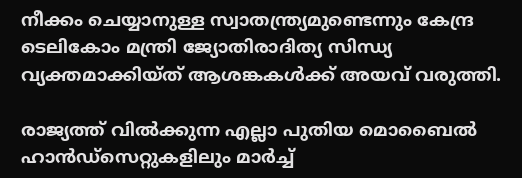നീക്കം ചെയ്യാനുള്ള സ്വാതന്ത്ര്യമുണ്ടെന്നും കേന്ദ്ര ടെലികോം മന്ത്രി ജ്യോതിരാദിത്യ സിന്ധ്യ വ്യക്തമാക്കിയ്ത് ആശങ്കകള്‍ക്ക് അയവ് വരുത്തി.

രാജ്യത്ത് വില്‍ക്കുന്ന എല്ലാ പുതിയ മൊബൈല്‍ ഹാന്‍ഡ്സെറ്റുകളിലും മാര്‍ച്ച്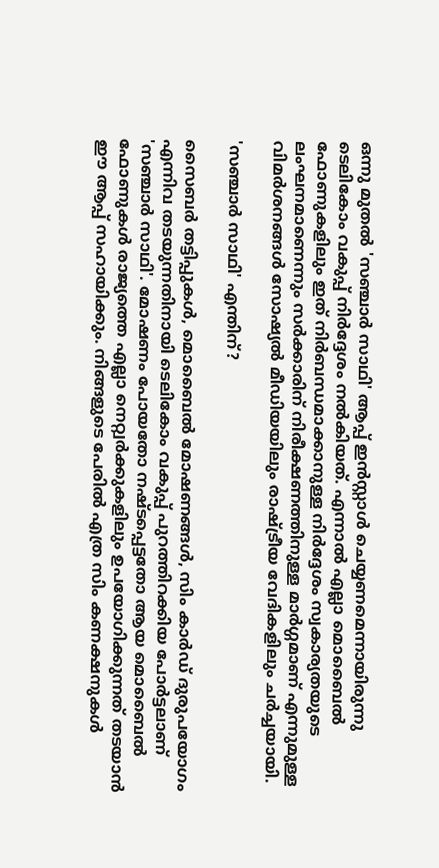ഒന്നു മുതല്‍ 'സഞ്ചാര്‍ സാഥി' ആപ്പ് ഇന്‍സ്റ്റാള്‍ ചെയ്യണമെന്നായിരുന്നു ടെലികോം വകുപ്പ് നിര്‍ദ്ദേശം നല്‍കിയത്. എന്നാല്‍ എല്ലാ മൊബൈല്‍ ഫോണുകളിലും ഇത് നിര്‍ബന്ധമാക്കാനുള്ള നിര്‍ദ്ദേശം സ്വകാര്യതയുടെ ലംഘനമാണെന്നും സര്‍ക്കാരിന് നിരീക്ഷണത്തിനുള്ള മാര്‍ഗ്ഗമാണ് എന്നുമുള്ള വിമര്‍ശനങ്ങള്‍ സോഷ്യല്‍ മീഡിയയിലും രാഷ്ട്രീയ വേദികളിലും ചര്‍ച്ചയായി.

'സഞ്ചാര്‍ സാഥി' എന്തിന്?

സൈബര്‍ തട്ടിപ്പുകള്‍, മൊബൈല്‍ മോഷണങ്ങള്‍, സിം കാര്‍ഡ് ദുരുപയോഗം എന്നിവ തടയുന്നതിനായി ടെലികോം വകുപ്പ് പുറത്തിറക്കിയ പോര്‍ട്ടലാണ് 'സഞ്ചാര്‍ സാഥി'. മോഷണം പോയതോ നഷ്ടപ്പെട്ടതോ ആയ മൊബൈല്‍ ഫോണുകള്‍ രാജ്യത്തെ എല്ലാ നെറ്റ്വര്‍ക്കുകളിലും ഉപയോഗിക്കുന്നത് തടയാന്‍ ഈ ആപ്പ് സഹായിക്കും. നിങ്ങളുടെ പേരില്‍ എത്ര സിം കണക്ഷനുകള്‍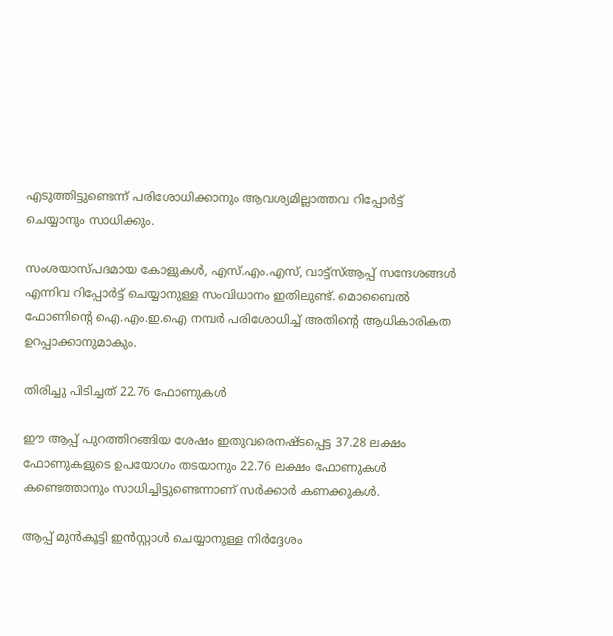എടുത്തിട്ടുണ്ടെന്ന് പരിശോധിക്കാനും ആവശ്യമില്ലാത്തവ റിപ്പോര്‍ട്ട് ചെയ്യാനും സാധിക്കും.

സംശയാസ്പദമായ കോളുകള്‍, എസ്.എം.എസ്, വാട്ട്‌സ്ആപ്പ് സന്ദേശങ്ങള്‍ എന്നിവ റിപ്പോര്‍ട്ട് ചെയ്യാനുള്ള സംവിധാനം ഇതിലുണ്ട്. മൊബൈല്‍ ഫോണിന്റെ ഐ.എം.ഇ.ഐ നമ്പര്‍ പരിശോധിച്ച് അതിന്റെ ആധികാരികത ഉറപ്പാക്കാനുമാകും.

തിരിച്ചു പിടിച്ചത് 22.76 ഫോണുകള്‍

ഈ ആപ്പ് പുറത്തിറങ്ങിയ ശേഷം ഇതുവരെനഷ്ടപ്പെട്ട 37.28 ലക്ഷം ഫോണുകളുടെ ഉപയോഗം തടയാനും 22.76 ലക്ഷം ഫോണുകള്‍ കണ്ടെത്താനും സാധിച്ചിട്ടുണ്ടെന്നാണ് സര്‍ക്കാര്‍ കണക്കുകള്‍.

ആപ്പ് മുന്‍കൂട്ടി ഇന്‍സ്റ്റാള്‍ ചെയ്യാനുള്ള നിര്‍ദ്ദേശം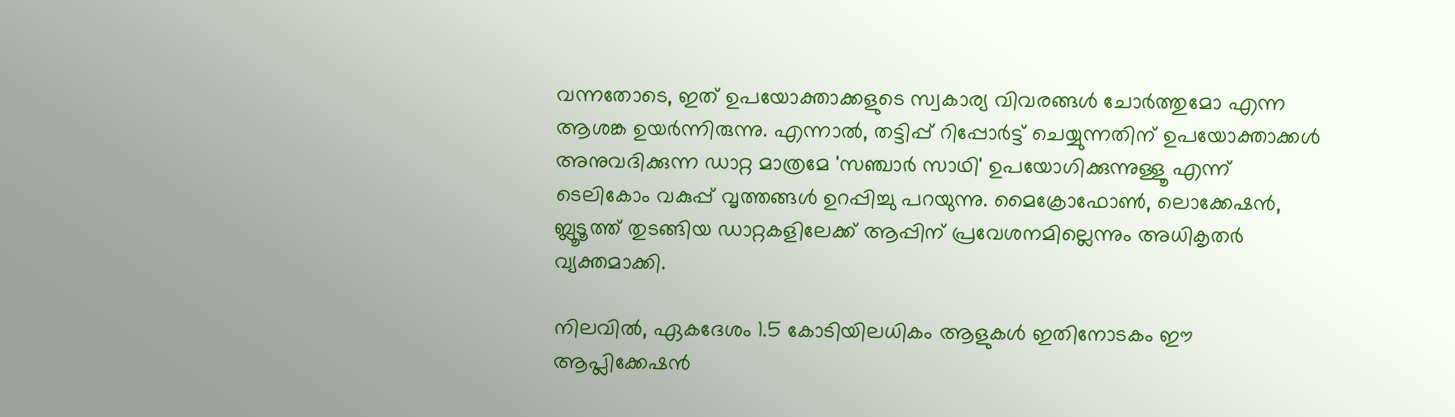വന്നതോടെ, ഇത് ഉപയോക്താക്കളുടെ സ്വകാര്യ വിവരങ്ങള്‍ ചോര്‍ത്തുമോ എന്ന ആശങ്ക ഉയര്‍ന്നിരുന്നു. എന്നാല്‍, തട്ടിപ്പ് റിപ്പോര്‍ട്ട് ചെയ്യുന്നതിന് ഉപയോക്താക്കള്‍ അനുവദിക്കുന്ന ഡാറ്റ മാത്രമേ 'സഞ്ചാര്‍ സാഥി' ഉപയോഗിക്കുന്നുള്ളൂ എന്ന് ടെലികോം വകുപ്പ് വൃത്തങ്ങള്‍ ഉറപ്പിച്ചു പറയുന്നു. മൈക്രോഫോണ്‍, ലൊക്കേഷന്‍, ബ്ലൂടൂത്ത് തുടങ്ങിയ ഡാറ്റകളിലേക്ക് ആപ്പിന് പ്രവേശനമില്ലെന്നും അധികൃതര്‍ വ്യക്തമാക്കി.

നിലവില്‍, ഏകദേശം 1.5 കോടിയിലധികം ആളുകള്‍ ഇതിനോടകം ഈ ആപ്ലിക്കേഷന്‍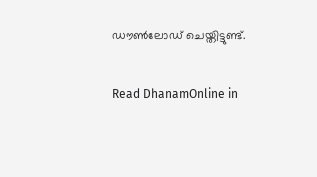ഡൗണ്‍ലോഡ് ചെയ്തിട്ടുണ്ട്.

Read DhanamOnline in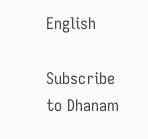English

Subscribe to Dhanam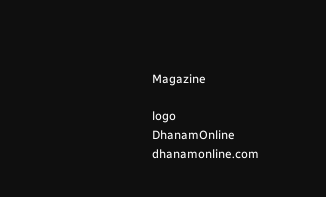Magazine

logo
DhanamOnline
dhanamonline.com